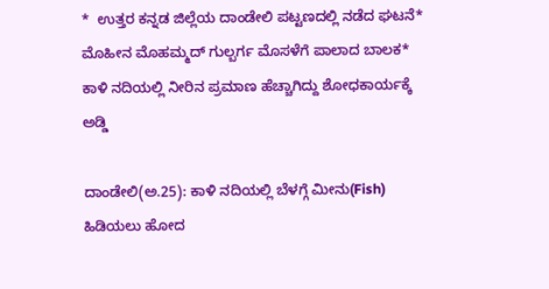*  ಉತ್ತರ ಕನ್ನಡ ಜಿಲ್ಲೆಯ ದಾಂಡೇಲಿ ಪಟ್ಟಣದಲ್ಲಿ ನಡೆದ ಘಟನೆ*  ಮೊಹೀನ ಮೊಹಮ್ಮದ್‌ ಗುಲ್ಬರ್ಗ ಮೊಸಳೆಗೆ ಪಾಲಾದ ಬಾಲಕ*  ಕಾಳಿ ನದಿಯಲ್ಲಿ ನೀರಿನ ಪ್ರಮಾಣ ಹೆಚ್ಚಾಗಿದ್ದು ಶೋಧಕಾರ್ಯಕ್ಕೆ ಅಡ್ಡಿ

ದಾಂಡೇಲಿ(ಅ.25): ಕಾಳಿ ನದಿಯಲ್ಲಿ ಬೆಳಗ್ಗೆ ಮೀನು(Fish) ಹಿಡಿಯಲು ಹೋದ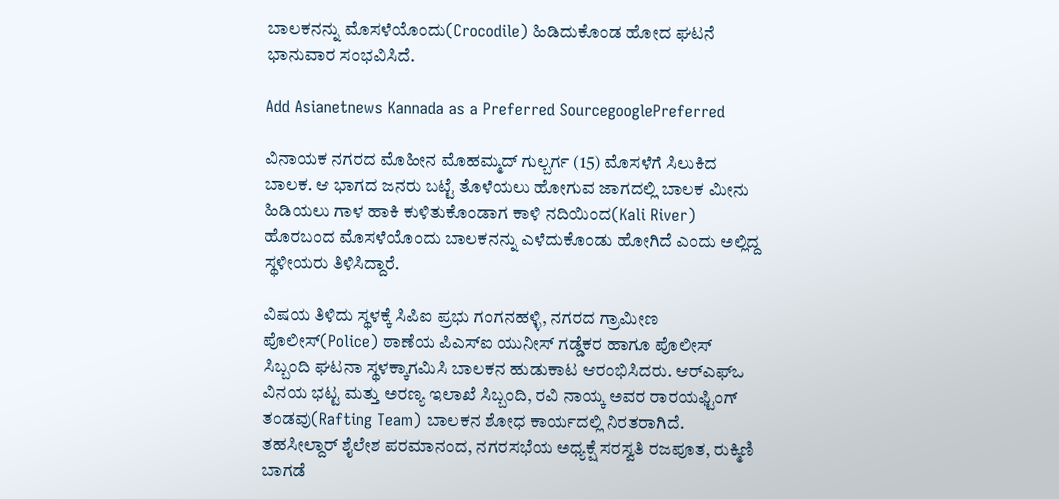ಬಾಲಕನನ್ನು ಮೊಸಳೆಯೊಂದು(Crocodile) ಹಿಡಿದುಕೊಂಡ ಹೋದ ಘಟನೆ ಭಾನುವಾರ ಸಂಭವಿಸಿದೆ.

Add Asianetnews Kannada as a Preferred SourcegooglePreferred

ವಿನಾಯಕ ನಗರದ ಮೊಹೀನ ಮೊಹಮ್ಮದ್‌ ಗುಲ್ಬರ್ಗ (15) ಮೊಸಳೆಗೆ ಸಿಲುಕಿದ ಬಾಲಕ. ಆ ಭಾಗದ ಜನರು ಬಟ್ಟೆ ತೊಳೆಯಲು ಹೋಗುವ ಜಾಗದಲ್ಲಿ ಬಾಲಕ ಮೀನು ಹಿಡಿಯಲು ಗಾಳ ಹಾಕಿ ಕುಳಿತುಕೊಂಡಾಗ ಕಾಳಿ ನದಿಯಿಂದ(Kali River) ಹೊರಬಂದ ಮೊಸಳೆಯೊಂದು ಬಾಲಕನನ್ನು ಎಳೆದುಕೊಂಡು ಹೋಗಿದೆ ಎಂದು ಅಲ್ಲಿದ್ದ ಸ್ಥಳೀಯರು ತಿಳಿಸಿದ್ದಾರೆ.

ವಿಷಯ ತಿಳಿದು ಸ್ಥಳಕ್ಕೆ ಸಿಪಿಐ ಪ್ರಭು ಗಂಗನಹಳ್ಳಿ, ನಗರದ ಗ್ರಾಮೀಣ ಪೊಲೀಸ್‌(Police) ಠಾಣೆಯ ಪಿಎಸ್‌ಐ ಯುನೀಸ್‌ ಗಡ್ಡೆಕರ ಹಾಗೂ ಪೊಲೀಸ್‌ ಸಿಬ್ಬಂದಿ ಘಟನಾ ಸ್ಥಳಕ್ಕಾಗಮಿಸಿ ಬಾಲಕನ ಹುಡುಕಾಟ ಆರಂಭಿಸಿದರು. ಆರ್‌ಎಫ್‌ಒ ವಿನಯ ಭಟ್ಟ ಮತ್ತು ಅರಣ್ಯ ಇಲಾಖೆ ಸಿಬ್ಬಂದಿ, ರವಿ ನಾಯ್ಕ ಅವರ ರಾರ‍ಯಫ್ಟಿಂಗ್‌ ತಂಡವು(Rafting Team) ಬಾಲಕನ ಶೋಧ ಕಾರ್ಯದಲ್ಲಿ ನಿರತರಾಗಿದೆ. ತಹಸೀಲ್ದಾರ್‌ ಶೈಲೇಶ ಪರಮಾನಂದ, ನಗರಸಭೆಯ ಅಧ್ಯಕ್ಷೆ ಸರಸ್ವತಿ ರಜಪೂತ, ರುಕ್ಮಿಣಿ ಬಾಗಡೆ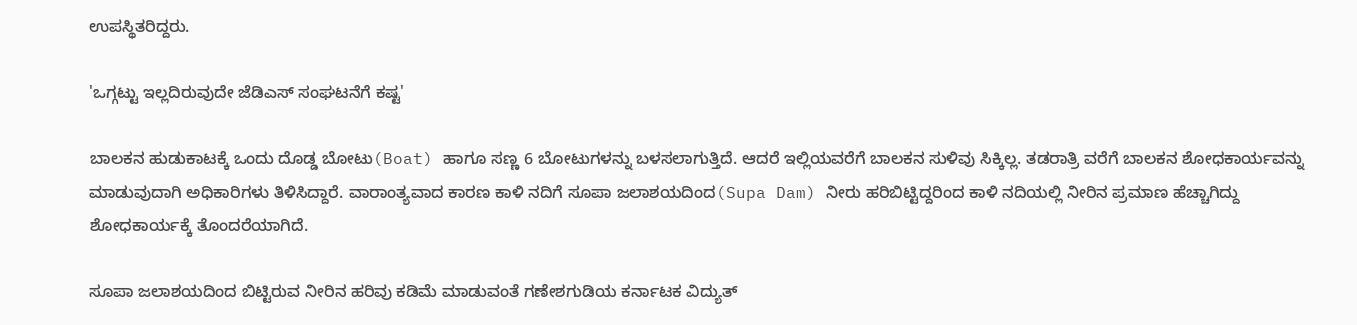ಉಪಸ್ಥಿತರಿದ್ದರು.

'ಒಗ್ಗಟ್ಟು ಇಲ್ಲದಿರುವುದೇ ಜೆಡಿಎಸ್‌ ಸಂಘಟನೆಗೆ ಕಷ್ಟ'

ಬಾಲಕನ ಹುಡುಕಾಟಕ್ಕೆ ಒಂದು ದೊಡ್ಡ ಬೋಟು(Boat) ಹಾಗೂ ಸಣ್ಣ 6 ಬೋಟುಗಳನ್ನು ಬಳಸಲಾಗುತ್ತಿದೆ. ಆದರೆ ಇಲ್ಲಿಯವರೆಗೆ ಬಾಲಕನ ಸುಳಿವು ಸಿಕ್ಕಿಲ್ಲ. ತಡರಾತ್ರಿ ವರೆಗೆ ಬಾಲಕನ ಶೋಧಕಾರ್ಯವನ್ನು ಮಾಡುವುದಾಗಿ ಅಧಿಕಾರಿಗಳು ತಿಳಿಸಿದ್ದಾರೆ. ವಾರಾಂತ್ಯವಾದ ಕಾರಣ ಕಾಳಿ ನದಿಗೆ ಸೂಪಾ ಜಲಾಶಯದಿಂದ(Supa Dam) ನೀರು ಹರಿಬಿಟ್ಟಿದ್ದರಿಂದ ಕಾಳಿ ನದಿಯಲ್ಲಿ ನೀರಿನ ಪ್ರಮಾಣ ಹೆಚ್ಚಾಗಿದ್ದು ಶೋಧಕಾರ್ಯಕ್ಕೆ ತೊಂದರೆಯಾಗಿದೆ.

ಸೂಪಾ ಜಲಾಶಯದಿಂದ ಬಿಟ್ಟಿರುವ ನೀರಿನ ಹರಿವು ಕಡಿಮೆ ಮಾಡುವಂತೆ ಗಣೇಶಗುಡಿಯ ಕರ್ನಾಟಕ ವಿದ್ಯುತ್‌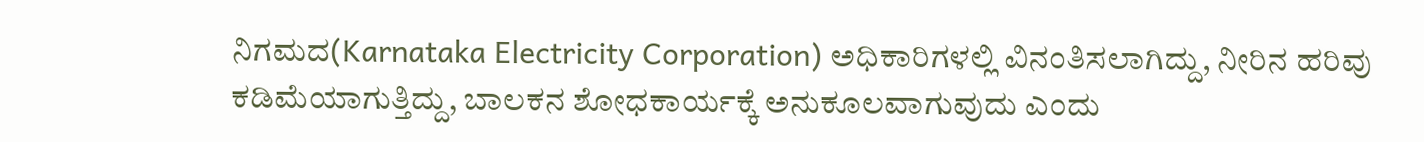ನಿಗಮದ(Karnataka Electricity Corporation) ಅಧಿಕಾರಿಗಳಲ್ಲಿ ವಿನಂತಿಸಲಾಗಿದ್ದು, ನೀರಿನ ಹರಿವು ಕಡಿಮೆಯಾಗುತ್ತಿದ್ದು, ಬಾಲಕನ ಶೋಧಕಾರ್ಯಕ್ಕೆ ಅನುಕೂಲವಾಗುವುದು ಎಂದು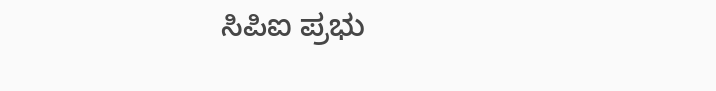ಸಿಪಿಐ ಪ್ರಭು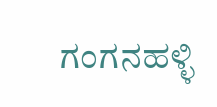ಗಂಗನಹಳ್ಳಿ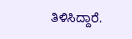ತಿಳಿಸಿದ್ದಾರೆ.